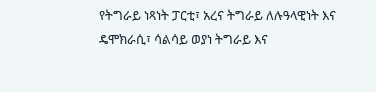የትግራይ ነጻነት ፓርቲ፣ አረና ትግራይ ለሉዓላዊነት እና ዴሞክራሲ፣ ሳልሳይ ወያነ ትግራይ እና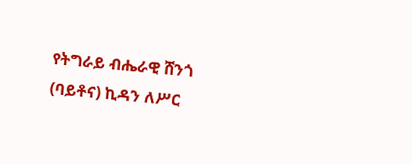የትግራይ ብሔራዊ ሸንጎ (ባይቶና) ኪዳን ለሥር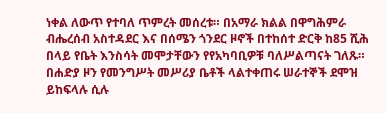ነቀል ለውጥ የተባለ ጥምረት መሰረቱ። በአማራ ክልል በዋግሕምራ ብሔረሰብ አስተዳደር እና በሰሜን ጎንደር ዞኖች በተከሰተ ድርቅ ከ85 ሺሕ በላይ የቤት እንስሳት መሞታቸውን የየአካባቢዎቹ ባለሥልጣናት ገለጹ። በሐድያ ዞን የመንግሥት መሥሪያ ቤቶች ላልተቀጠሩ ሠራተኞች ደሞዝ ይከፍላሉ ሲሉ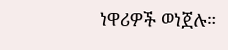ነዋሪዎች ወነጀሉ።